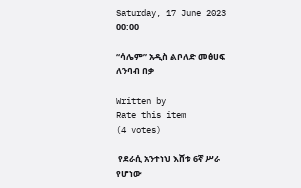Saturday, 17 June 2023 00:00

“ሳሌም” አዲስ ልቦለድ መፅሀፍ ለንባብ በቃ

Written by
Rate this item
(4 votes)

 የደራሲ አንተነህ እሸቱ 6ኛ ሥራ የሆነው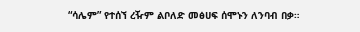“ሳሌም” የተሰኘ ረዥም ልቦለድ መፅሀፍ ሰሞኑን ለንባብ በቃ።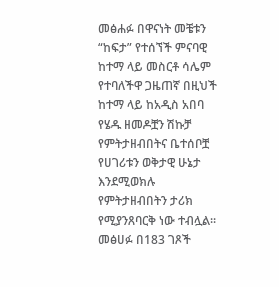መፅሐፉ በዋናነት መቼቱን “ከፍታ” የተሰኘች ምናባዊ ከተማ ላይ መስርቶ ሳሌም የተባለችዋ ጋዜጠኛ በዚህች ከተማ ላይ ከአዲስ አበባ የሄዱ ዘመዶቿን ሽኩቻ የምትታዘብበትና ቤተሰቦቿ የሀገሪቱን ወቅታዊ ሁኔታ እንደሚወክሉ የምትታዘብበትን ታሪክ የሚያንጸባርቅ ነው ተብሏል፡፡ መፅሀፉ በ183 ገጾች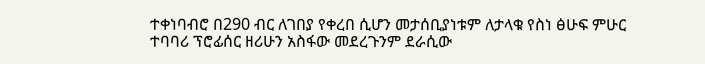ተቀነባብሮ በ290 ብር ለገበያ የቀረበ ሲሆን መታሰቢያነቱም ለታላቁ የስነ ፅሁፍ ምሁር ተባባሪ ፕሮፊሰር ዘሪሁን አስፋው መደረጉንም ደራሲው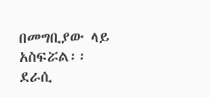በመግቢያው ላይ አስፍሯል፡፡
ደራሲ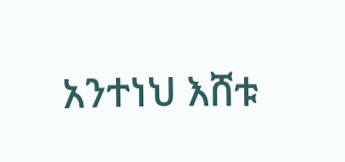አንተነህ እሸቱ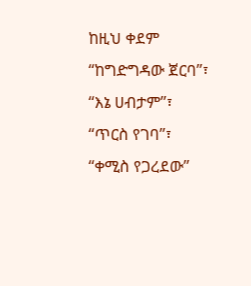ከዚህ ቀደም “ከግድግዳው ጀርባ”፣ “እኔ ሀብታም”፣ “ጥርስ የገባ”፣ “ቀሚስ የጋረደው”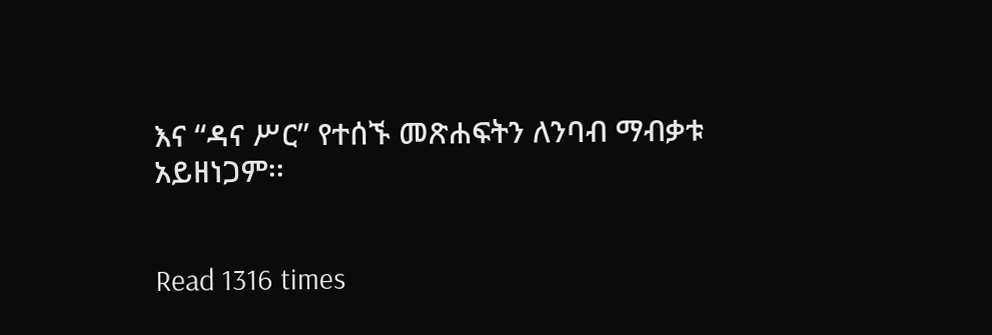እና “ዳና ሥር” የተሰኙ መጽሐፍትን ለንባብ ማብቃቱ አይዘነጋም፡፡


Read 1316 times